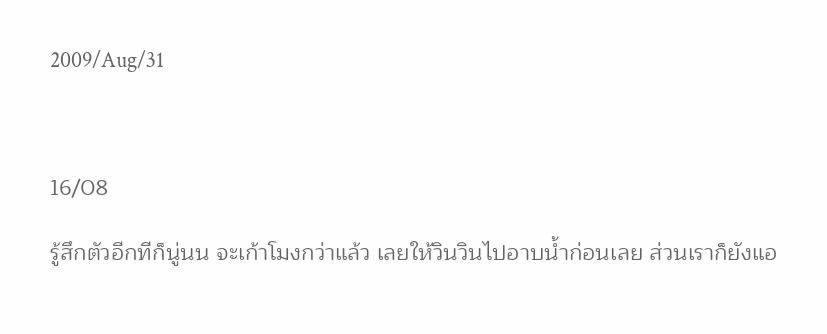2009/Aug/31



16/08

รู้สึกตัวอีกทีก็นู่นน จะเก้าโมงกว่าแล้ว เลยให้วินวินไปอาบน้ำก่อนเลย ส่วนเราก็ยังแอ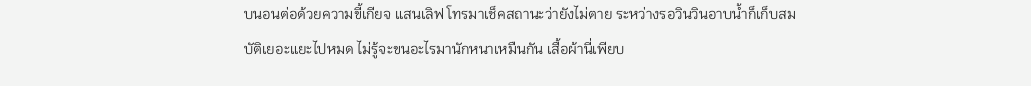บนอนต่อด้วยความขี้เกียจ แสนเลิฟ โทรมาเช็คสถานะว่ายังไม่ตาย ระหว่างรอวินวินอาบน้ำก็เก็บสมบัติเยอะแยะไปหมด ไม่รู้จะขนอะไรมานักหนาเหมืนกัน เสื้อผ้านี่เพียบ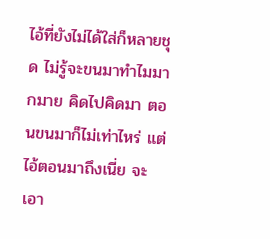ไอ้ที่ยังไม่ได้ใส่ก็หลายชุด ไม่รู้จะขนมาทำไมมากมาย คิดไปคิดมา ตอนขนมาก็ไม่เท่าไหร่ แต่ไอ้ตอนมาถึงเนี่ย จะเอา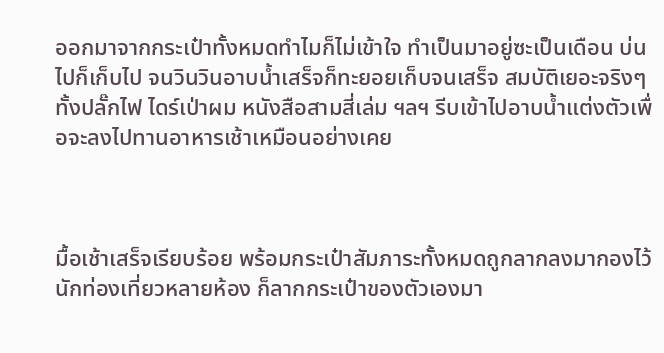ออกมาจากกระเป๋าทั้งหมดทำไมก็ไม่เข้าใจ ทำเป็นมาอยู่ซะเป็นเดือน บ่นไปก็เก็บไป จนวินวินอาบน้ำเสร็จก็ทะยอยเก็บจนเสร็จ สมบัติเยอะจริงๆ ทั้งปลั๊กไฟ ไดร์เป่าผม หนังสือสามสี่เล่ม ฯลฯ รีบเข้าไปอาบน้ำแต่งตัวเพื่อจะลงไปทานอาหารเช้าเหมือนอย่างเคย



มื้อเช้าเสร็จเรียบร้อย พร้อมกระเป๋าสัมภาระทั้งหมดถูกลากลงมากองไว้ นักท่องเที่ยวหลายห้อง ก็ลากกระเป๋าของตัวเองมา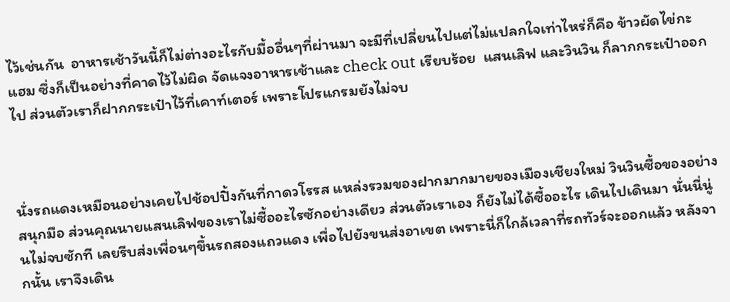ไว้เช่นกัน  อาหารเช้าวันนี้ก็ไม่ต่างอะไรกับมื้ออื่นๆที่ผ่านมา จะมีที่เปลี่ยนไปแต่ไม่แปลกใจเท่าไหร่ก็คือ ข้าวผัดไข่กะแฮม ซึ่งก็เป็นอย่างที่คาดไว้ไม่ผิด จัดแจงอาหารเช้าและ check out เรียบร้อย  แสนเลิฟ และวินวิน ก็ลากกระเป๋าออกไป ส่วนตัวเราก็ฝากกระเป๋าไว้ที่เคาท์เตอร์ เพราะโปรแกรมยังไม่จบ



นั่งรถแดงเหมือนอย่างเคยไปช้อปปิ้งกันที่กาดวโรรส แหล่งรวมของฝากมากมายของเมืองเชียงใหม่ วินวินซื้อของอย่างสนุกมือ ส่วนคุณนายแสนเลิฟของเราไม่ซื้ออะไรซักอย่างเดียว ส่วนตัวเราเอง ก็ยังไม่ได้ซื้ออะไร เดินไปเดินมา นั่นนี่นู่นไม่จบซักที เลยรีบส่งเพื่อนๆขึ้นรถสองแถวแดง เพื่อไปยังขนส่งอาเขต เพราะนี่ก็ใกล้เวลาที่รถทัวร์จะออกแล้ว หลังจากนั้น เราจึงเดิน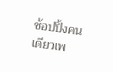ช้อปปิ้งคนเดียวเพ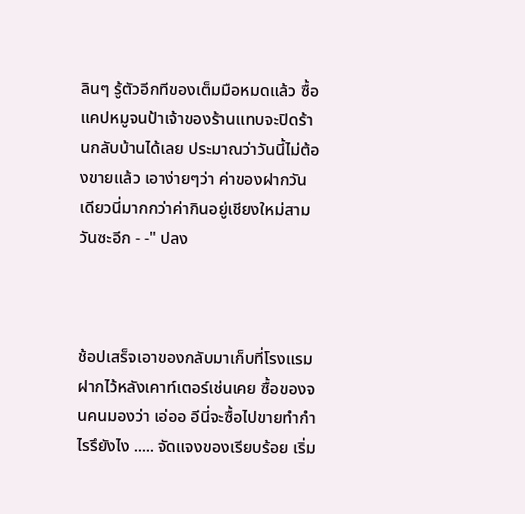ลินๆ รู้ตัวอีกทีของเต็มมือหมดแล้ว ซื้อแคปหมูจนป้าเจ้าของร้านแทบจะปิดร้านกลับบ้านได้เลย ประมาณว่าวันนี้ไม่ต้องขายแล้ว เอาง่ายๆว่า ค่าของฝากวันเดียวนี่มากกว่าค่ากินอยู่เชียงใหม่สามวันซะอีก - -" ปลง



ช้อปเสร็จเอาของกลับมาเก็บที่โรงแรม ฝากไว้หลังเคาท์เตอร์เช่นเคย ซื้อของจนคนมองว่า เอ่ออ อีนี่จะซื้อไปขายทำกำไรรึยังไง ..... จัดแจงของเรียบร้อย เริ่ม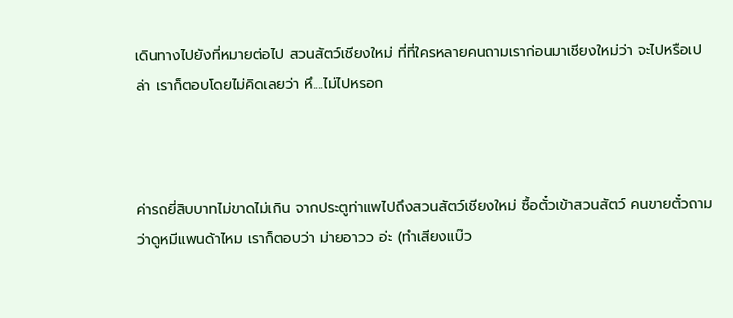เดินทางไปยังที่หมายต่อไป สวนสัตว์เชียงใหม่ ที่ที่ใครหลายคนถามเราก่อนมาเชียงใหม่ว่า จะไปหรือเปล่า เราก็ตอบโดยไม่คิดเลยว่า หึ....ไม่ไปหรอก



ค่ารถยี่สิบบาทไม่ขาดไม่เกิน จากประตูท่าแพไปถึงสวนสัตว์เชียงใหม่ ซื้อตั๋วเข้าสวนสัตว์ คนขายตั๋วถามว่าดูหมีแพนด้าไหม เราก็ตอบว่า ม่ายอาวว อ่ะ (ทำเสียงแบ๊ว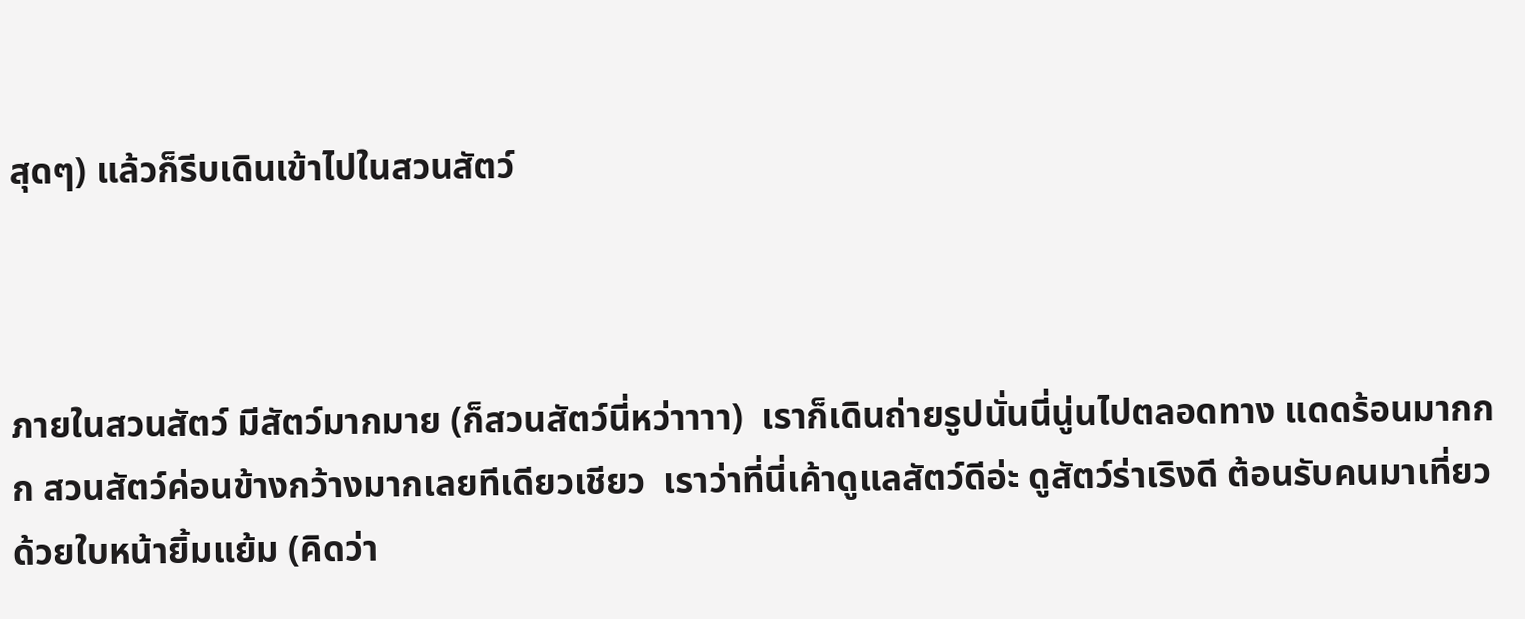สุดๆ) แล้วก็รีบเดินเข้าไปในสวนสัตว์



ภายในสวนสัตว์ มีสัตว์มากมาย (ก็สวนสัตว์นี่หว่าาาา)  เราก็เดินถ่ายรูปนั่นนี่นู่นไปตลอดทาง แดดร้อนมากกก สวนสัตว์ค่อนข้างกว้างมากเลยทีเดียวเชียว  เราว่าที่นี่เค้าดูแลสัตว์ดีอ่ะ ดูสัตว์ร่าเริงดี ต้อนรับคนมาเที่ยวด้วยใบหน้ายิ้มแย้ม (คิดว่า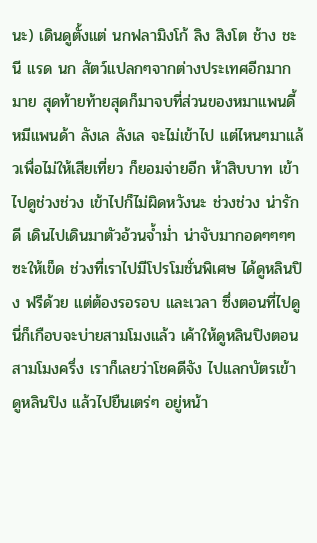นะ) เดินดูตั้งแต่ นกฟลามิงโก้ ลิง สิงโต ช้าง ชะนี แรด นก สัตว์แปลกๆจากต่างประเทศอีกมากมาย สุดท้ายท้ายสุดก็มาจบที่ส่วนของหมาแพนดี้ หมีแพนด้า ลังเล ลังเล จะไม่เข้าไป แต่ไหนๆมาแล้วเพื่อไม่ให้เสียเที่ยว ก็ยอมจ่ายอีก ห้าสิบบาท เข้าไปดูช่วงช่วง เข้าไปก็ไม่ผิดหวังนะ ช่วงช่วง น่ารักดี เดินไปเดินมาตัวอ้วนจ้ำม่ำ น่าจับมากอดๆๆๆๆซะให้เข็ด ช่วงที่เราไปมีโปรโมชั่นพิเศษ ได้ดูหลินปิง ฟรีด้วย แต่ต้องรอรอบ และเวลา ซึ่งตอนที่ไปดูนี่ก็เกือบจะบ่ายสามโมงแล้ว เค้าให้ดูหลินปิงตอนสามโมงครึ่ง เราก็เลยว่าโชคดีจัง ไปแลกบัตรเข้าดูหลินปิง แล้วไปยืนเตร่ๆ อยู่หน้า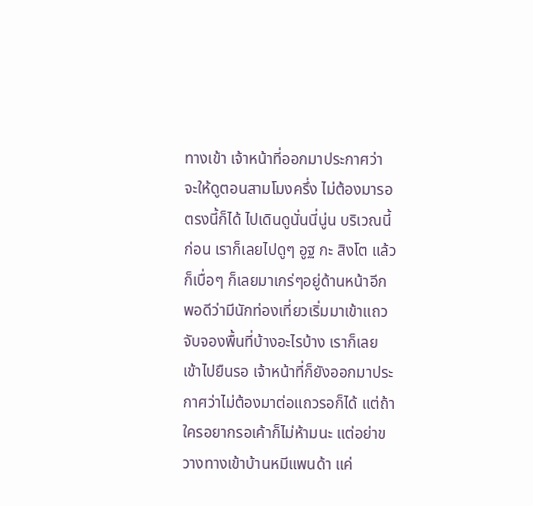ทางเข้า เจ้าหน้าที่ออกมาประกาศว่า จะให้ดูตอนสามโมงครึ่ง ไม่ต้องมารอตรงนี้ก็ได้ ไปเดินดูนั่นนี่นู่น บริเวณนี้ก่อน เราก็เลยไปดูๆ อูฐ กะ สิงโต แล้วก็เบื่อๆ ก็เลยมาเกร่ๆอยู่ด้านหน้าอีก พอดีว่ามีนักท่องเที่ยวเริ่มมาเข้าแถวจับจองพื้นที่บ้างอะไรบ้าง เราก็เลยเข้าไปยืนรอ เจ้าหน้าที่ก็ยังออกมาประกาศว่าไม่ต้องมาต่อแถวรอก็ได้ แต่ถ้าใครอยากรอเค้าก็ไม่ห้ามนะ แต่อย่าขวางทางเข้าบ้านหมีแพนด้า แค่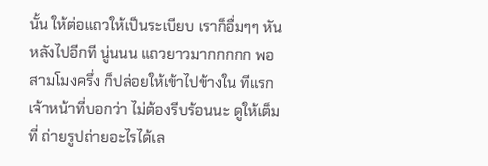นั้น ให้ต่อแถวให้เป็นระเบียบ เราก็อื่มๆๆ หันหลังไปอีกที นู่นนน แถวยาวมากกกกก พอสามโมงครึ่ง ก็ปล่อยให้เข้าไปข้างใน ทีแรกเจ้าหน้าที่บอกว่า ไม่ต้องรีบร้อนนะ ดูให้เต็มที่ ถ่ายรูปถ่ายอะไรได้เล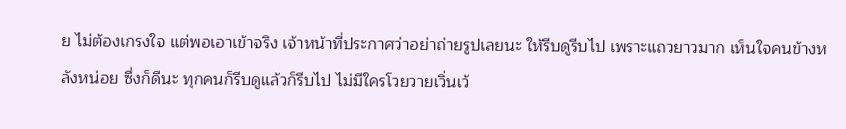ย ไม่ต้องเกรงใจ แต่พอเอาเข้าจริง เจ้าหน้าที่ประกาศว่าอย่าถ่ายรูปเลยนะ ให้รีบดูรีบไป เพราะแถวยาวมาก เห็นใจคนข้างหลังหน่อย ซึ่งก็ดีนะ ทุกคนก็รีบดูแล้วก็รีบไป ไม่มีใครโวยวายเวิ่นเว้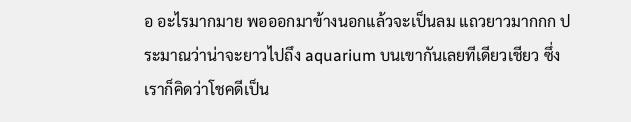อ อะไรมากมาย พอออกมาข้างนอกแล้วจะเป็นลม แถวยาวมากกก ประมาณว่าน่าจะยาวไปถึง aquarium บนเขากันเลยทีเดียวเชียว ซึ่งเราก็คิดว่าโชคดีเป็น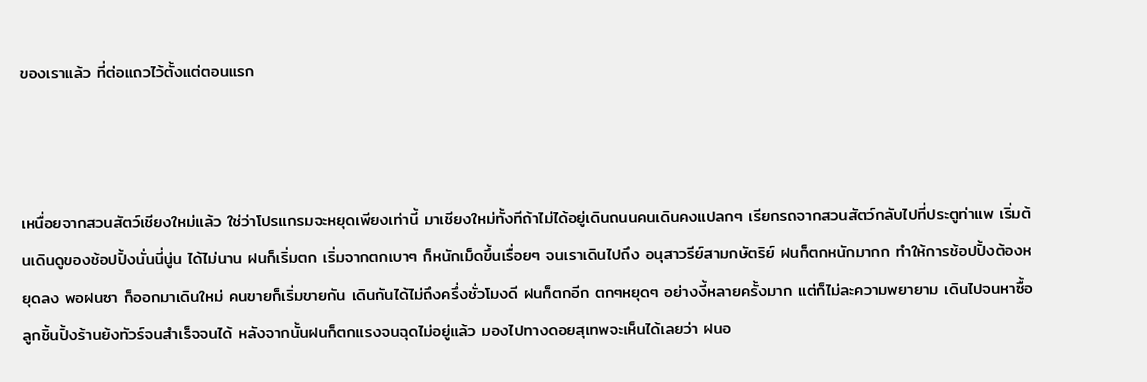ของเราแล้ว ที่ต่อแถวไว้ตั้งแต่ตอนแรก



เหนื่อยจากสวนสัตว์เชียงใหม่แล้ว ใช่ว่าโปรแกรมจะหยุดเพียงเท่านี้ มาเชียงใหม่ทั้งทีถ้าไม่ได้อยู่เดินถนนคนเดินคงแปลกๆ เรียกรถจากสวนสัตว์กลับไปที่ประตูท่าแพ เริ่มต้นเดินดูของช้อปปิ้งนั่นนี่นู่น ได้ไม่นาน ฝนก็เริ่มตก เริ่มจากตกเบาๆ ก็หนักเม็ดขึ้นเรื่อยๆ จนเราเดินไปถึง อนุสาวรีย์สามกษัตริย์ ฝนก็ตกหนักมากก ทำให้การช้อปปิ้งต้องหยุดลง พอฝนซา ก็ออกมาเดินใหม่ คนขายก็เริ่มขายกัน เดินกันได้ไม่ถึงครึ่งชั่วโมงดี ฝนก็ตกอีก ตกๆหยุดๆ อย่างงี้หลายครั้งมาก แต่ก็ไม่ละความพยายาม เดินไปจนหาซื้อลูกชิ้นปิ้งร้านย้งทัวร์จนสำเร็จจนได้ หลังจากนั้นฝนก็ตกแรงจนฉุดไม่อยู่แล้ว มองไปทางดอยสุเทพจะเห็นได้เลยว่า ฝนอ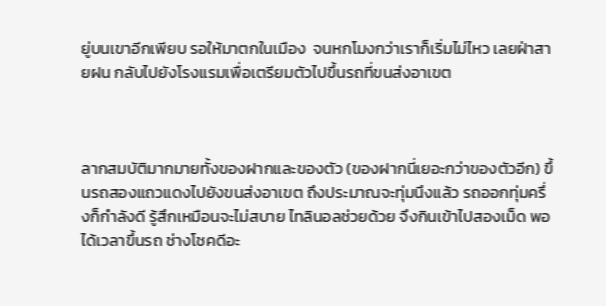ยู่บนเขาอีกเพียบ รอให้มาตกในเมือง  จนหกโมงกว่าเราก็เริ่มไม่ไหว เลยฝ่าสายฝน กลับไปยังโรงแรมเพื่อเตรียมตัวไปขึ้นรถที่ขนส่งอาเขต



ลากสมบัติมากมายทั้งของฝากและของตัว (ของฝากนี่เยอะกว่าของตัวอีก) ขึ้นรถสองแถวแดงไปยังขนส่งอาเขต ถึงประมาณจะทุ่มนึงแล้ว รถออกทุ่มครึ่งก็กำลังดี รู้สึกเหมือนจะไม่สบาย ไทลินอลช่วยด้วย จึงกินเข้าไปสองเม็ด พอได้เวลาขึ้นรถ ช่างโชคดีอะ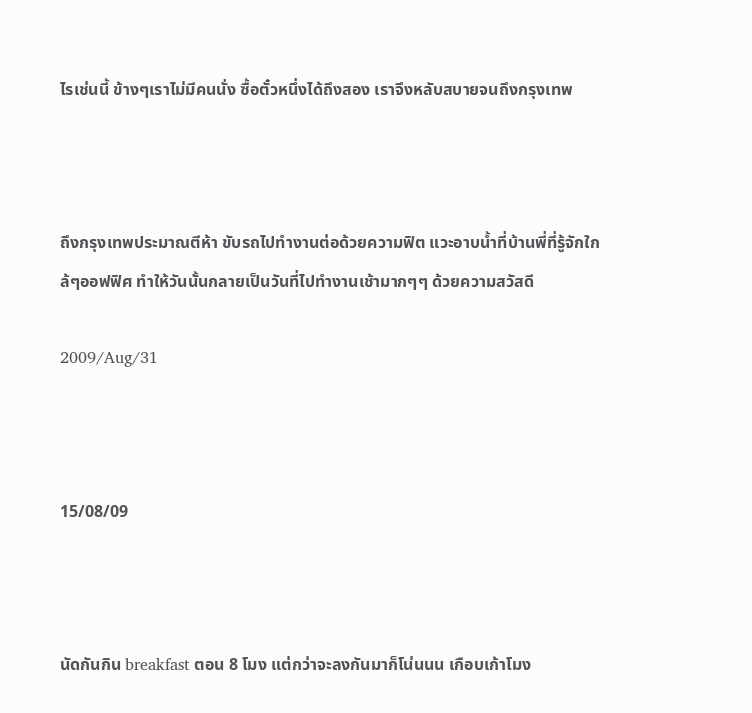ไรเช่นนี้ ข้างๆเราไม่มีคนนั่ง ซื้อตั๋วหนึ่งได้ถึงสอง เราจึงหลับสบายจนถึงกรุงเทพ



ถึงกรุงเทพประมาณตีห้า ขับรถไปทำงานต่อด้วยความฟิต แวะอาบน้ำที่บ้านพี่ที่รู้จักใกล้ๆออฟฟิศ ทำให้วันนั้นกลายเป็นวันที่ไปทำงานเช้ามากๆๆ ด้วยความสวัสดี

2009/Aug/31



15/08/09



นัดกันกิน breakfast ตอน 8 โมง แต่กว่าจะลงกันมาก็โน่นนน เกือบเก้าโมง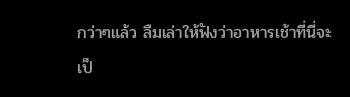กว่าๆแล้ว ลืมเล่าให้ฟังว่าอาหารเช้าที่นี่จะเป็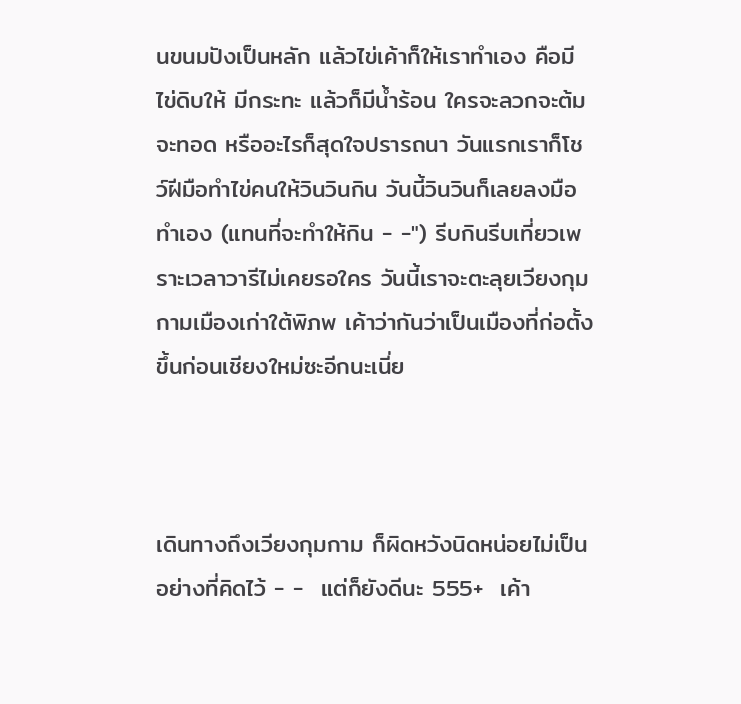นขนมปังเป็นหลัก แล้วไข่เค้าก็ให้เราทำเอง คือมีไข่ดิบให้ มีกระทะ แล้วก็มีน้ำร้อน ใครจะลวกจะต้ม จะทอด หรืออะไรก็สุดใจปรารถนา วันแรกเราก็โชว์ฝีมือทำไข่คนให้วินวินกิน วันนี้วินวินก็เลยลงมือทำเอง (แทนที่จะทำให้กิน - -") รีบกินรีบเที่ยวเพราะเวลาวารีไม่เคยรอใคร วันนี้เราจะตะลุยเวียงกุมกามเมืองเก่าใต้พิภพ เค้าว่ากันว่าเป็นเมืองที่ก่อตั้งขึ้นก่อนเชียงใหม่ซะอีกนะเนี่ย



เดินทางถึงเวียงกุมกาม ก็ผิดหวังนิดหน่อยไม่เป็นอย่างที่คิดไว้ - -  แต่ก็ยังดีนะ 555+  เค้า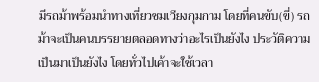มีรถม้าพร้อมนำทางเที่ยวชมเวียงกุมกาม โดยที่คนขับ(ขี่) รถม้าจะเป็นคนบรรยายตลอดทางว่าอะไรเป็นยังไง ประวัติความเป็นมาเป็นยังไง โดยทั่วไปเค้าจะใช้เวลา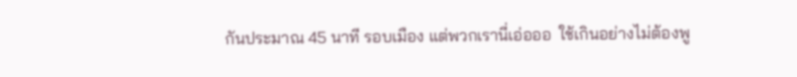กันประมาณ 45 นาที รอบเมือง แต่พวกเรานี่เอ่อออ  ใช้เกินอย่างไม่ต้องพู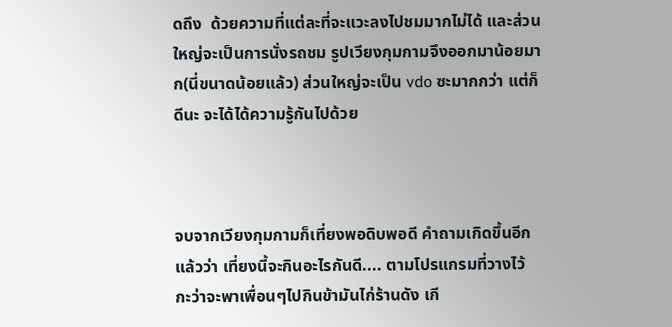ดถึง  ด้วยความที่แต่ละที่จะแวะลงไปชมมากไม่ได้ และส่วนใหญ่จะเป็นการนั่งรถชม รูปเวียงกุมกามจึงออกมาน้อยมาก(นี่ขนาดน้อยแล้ว) ส่วนใหญ่จะเป็น vdo ซะมากกว่า แต่ก็ดีนะ จะได้ได้ความรู้กันไปด้วย



จบจากเวียงกุมกามก็เที่ยงพอดิบพอดี คำถามเกิดขึ้นอีกแล้วว่า เที่ยงนี้จะกินอะไรกันดี.... ตามโปรแกรมที่วางไว้ กะว่าจะพาเพื่อนๆไปกินข้ามันไก่ร้านดัง เกี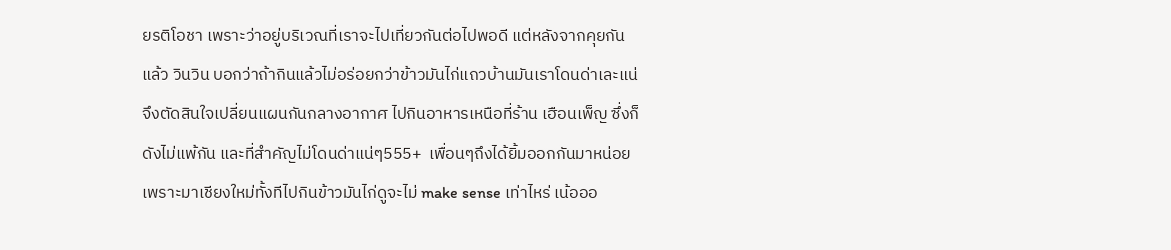ยรติโอชา เพราะว่าอยู่บริเวณที่เราจะไปเที่ยวกันต่อไปพอดี แต่หลังจากคุยกันแล้ว วินวิน บอกว่าถ้ากินแล้วไม่อร่อยกว่าข้าวมันไก่แถวบ้านมันเราโดนด่าเละแน่ จึงตัดสินใจเปลี่ยนแผนกันกลางอากาศ ไปกินอาหารเหนือที่ร้าน เฮือนเพ็ญ ซึ่งก็ดังไม่แพ้กัน และที่สำคัญไม่โดนด่าแน่ๆ555+  เพื่อนๆถึงได้ยิ้มออกกันมาหน่อย เพราะมาเชียงใหม่ทั้งทีไปกินข้าวมันไก่ดูจะไม่ make sense เท่าไหร่ เน้อออ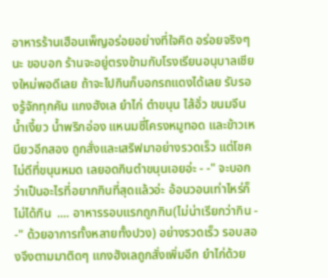อาหารร้านเฮือนเพ็ญอร่อยอย่างที่ใจคิด อร่อยจริงๆนะ ขอบอก ร้านจะอยู่ตรงข้ามกับโรงเรียนอนุบาลเชียงใหม่พอดีเลย ถ้าจะไปกินก็บอกรถแดงได้เลย รับรองรู้จักทุกคัน แกงฮังเล ยำไก่ ตำขนุน ไส้อั่ว ขนมจีนน้ำเงี้ยว น้ำพริกอ่อง แหนมซี่โครงหมูทอด และข้าวเหนียวอีกสอง ถูกสั่งและเสริฟมาอย่างรวดเร็ว แต่โชคไม่ดีที่ขนุนหมด เลยอดกินตำขนุนเอยอ่ะ - -" จะบอกว่าเป็นอะไรที่อยากกินที่สุดแล้วอ่ะ อ้อนวอนเท่าไหร่ก็ไม่ได้กิน  .... อาหารรอบแรกถูกกิน(ไม่น่าเรียกว่ากิน - -" ด้วยอาการทั้งหลายทั้งปวง) อย่างรวดเร็ว รอบสองจึงตามมาติดๆ แกงฮังเลถูกสั่งเพิ่มอีก ยำไก่ด้วย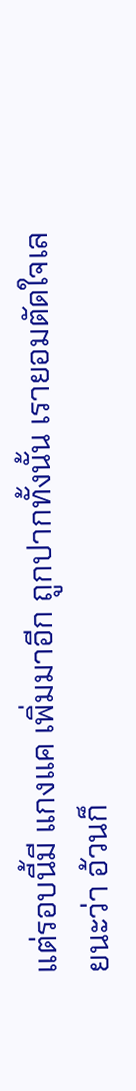แต่รอบนี้มี แกงแค เพิ่มมาอีก ถูกปากทั้งนั้น เรายอมตัดใจเลยนะว่า อ้วนก็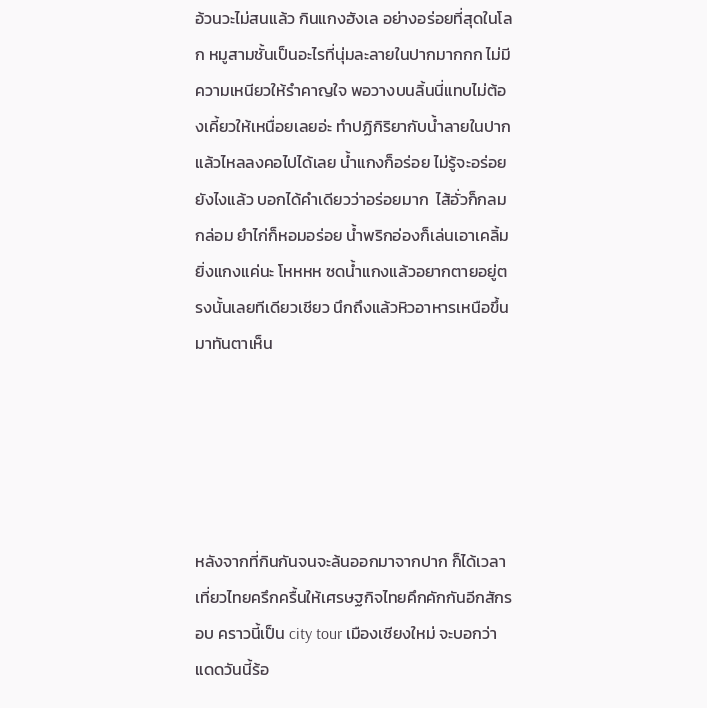อ้วนวะไม่สนแล้ว กินแกงฮังเล อย่างอร่อยที่สุดในโลก หมูสามชั้นเป็นอะไรที่นุ่มละลายในปากมากกก ไม่มีความเหนียวให้รำคาญใจ พอวางบนลิ้นนี่แทบไม่ต้องเคี้ยวให้เหนื่อยเลยอ่ะ ทำปฏิกิริยากับน้ำลายในปากแล้วไหลลงคอไปได้เลย น้ำแกงก็อร่อย ไม่รู้จะอร่อยยังไงแล้ว บอกได้คำเดียวว่าอร่อยมาก  ไส้อั่วก็กลมกล่อม ยำไก่ก็หอมอร่อย น้ำพริกอ่องก็เล่นเอาเคลิ้ม ยิ่งแกงแค่นะ โหหหห ซดน้ำแกงแล้วอยากตายอยู่ตรงนั้นเลยทีเดียวเชียว นึกถึงแล้วหิวอาหารเหนือขึ้นมาทันตาเห็น





หลังจากที่กินกันจนจะล้นออกมาจากปาก ก็ได้เวลาเที่ยวไทยครึกครื้นให้เศรษฐกิจไทยคึกคักกันอีกสักรอบ คราวนี้เป็น city tour เมืองเชียงใหม่ จะบอกว่า แดดวันนี้ร้อ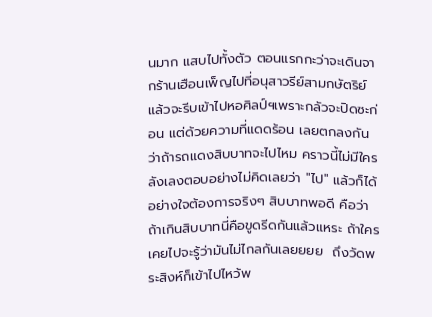นมาก แสบไปทั้งตัว ตอนแรกกะว่าจะเดินจากร้านเฮือนเพ็ญไปที่อนุสาวรีย์สามกษัตริย์ แล้วจะรีบเข้าไปหอศิลป์ฯเพราะกลัวจะปิดซะก่อน แต่ด้วยความที่แดดร้อน เลยตกลงกันว่าถ้ารถแดงสิบบาทจะไปไหม คราวนี้ไม่มีใครลังเลงตอบอย่างไม่คิดเลยว่า "ไป" แล้วก็ได้อย่างใจต้องการจริงๆ สิบบาทพอดี คือว่า ถ้าเกินสิบบาทนี่คือขูดรีดกันแล้วแหระ ถ้าใครเคยไปจะรู้ว่ามันไม่ไกลกันเลยยยย  ถึงวัดพระสิงห์ก็เข้าไปไหว้พ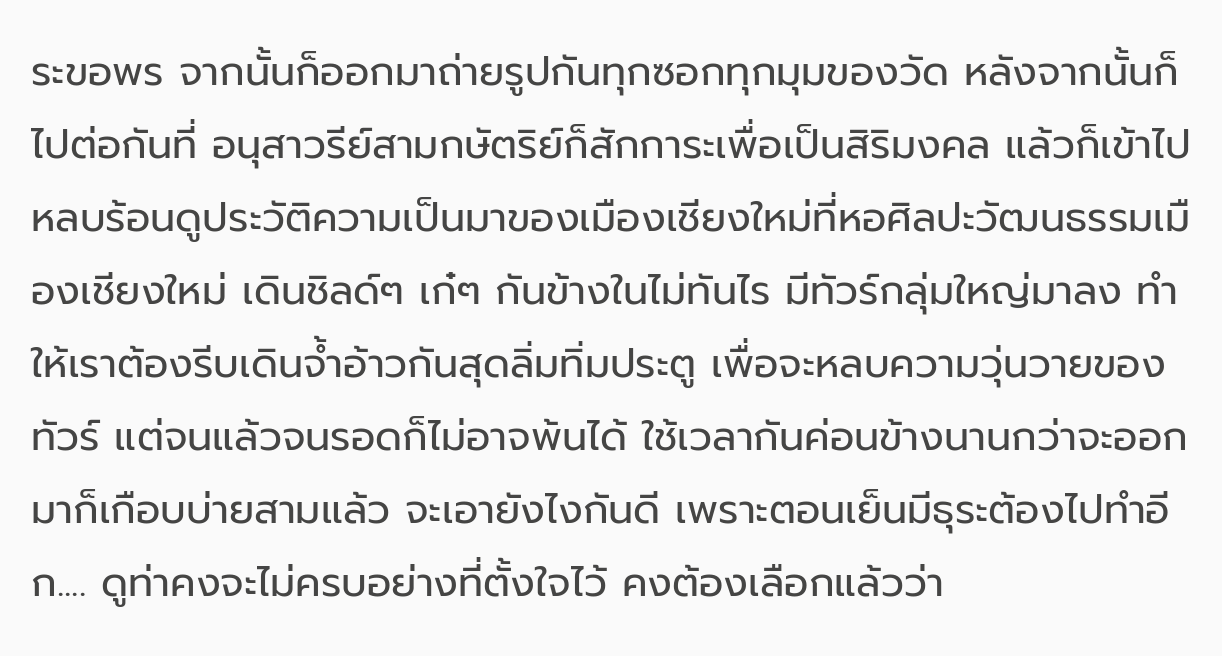ระขอพร จากนั้นก็ออกมาถ่ายรูปกันทุกซอกทุกมุมของวัด หลังจากนั้นก็ไปต่อกันที่ อนุสาวรีย์สามกษัตริย์ก็สักการะเพื่อเป็นสิริมงคล แล้วก็เข้าไปหลบร้อนดูประวัติความเป็นมาของเมืองเชียงใหม่ที่หอศิลปะวัฒนธรรมเมืองเชียงใหม่ เดินชิลด์ๆ เก๋ๆ กันข้างในไม่ทันไร มีทัวร์กลุ่มใหญ่มาลง ทำให้เราต้องรีบเดินจ้ำอ้าวกันสุดลิ่มทิ่มประตู เพื่อจะหลบความวุ่นวายของทัวร์ แต่จนแล้วจนรอดก็ไม่อาจพ้นได้ ใช้เวลากันค่อนข้างนานกว่าจะออกมาก็เกือบบ่ายสามแล้ว จะเอายังไงกันดี เพราะตอนเย็นมีธุระต้องไปทำอีก.... ดูท่าคงจะไม่ครบอย่างที่ตั้งใจไว้ คงต้องเลือกแล้วว่า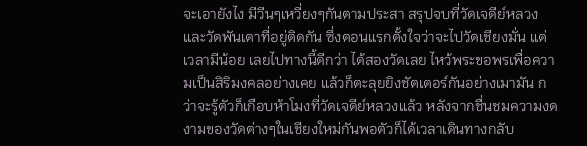จะเอายังไง มีวีนๆเหวี่ยงๆกันตามประสา สรุปจบที่วัดเจดีย์หลวง และวัดพันเตาที่อยู่ติดกัน ซึ่งตอนแรกตั้งใจว่าจะไปวัดเชียงมั่น แต่เวลามีน้อย เลยไปทางนี้ดีกว่า ได้สองวัดเลย ไหว้พระขอพรเพื่อความเป็นสิริมงคลอย่างเคย แล้วก็ตะลุยยิงชัตเตอร์กันอย่างเมามัน กว่าจะรู้ตัวก็เกือบห้าโมงที่วัดเจดีย์หลวงแล้ว หลังจากชื่นชมความงดงามของวัดต่างๆในเชียงใหม่กันพอตัวก็ได้เวลาเดินทางกลับ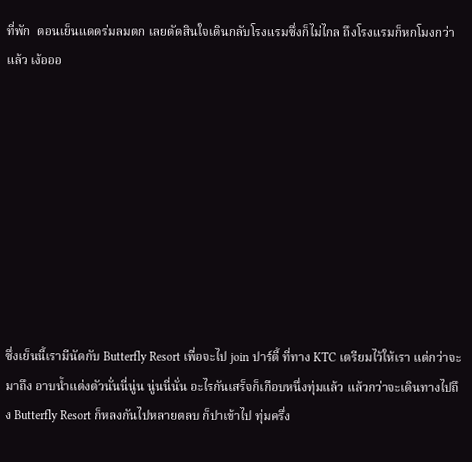ที่พัก  ตอนเย็นแดดร่มลมตก เลยตัดสินใจเดินกลับโรงแรมซึ่งก็ไม่ไกล ถึงโรงแรมก็หกโมงกว่าแล้ว เง้อออ









ซึ่งเย็นนี้เรามีนัดกับ Butterfly Resort เพื่อจะไป join ปาร์ตี้ ที่ทาง KTC เตรียมไว้ให้เรา แต่กว่าจะมาถึง อาบน้ำแต่งตัวนั่นนี่นู่น นู่นนี่นั่น อะไรกันเสร็จก็เกือบหนึ่งทุ่มแล้ว แล้วกว่าจะเดินทางไปถึง Butterfly Resort ก็หลงกันไปหลายตลบ ก็ปาเข้าไป ทุ่มครึ่ง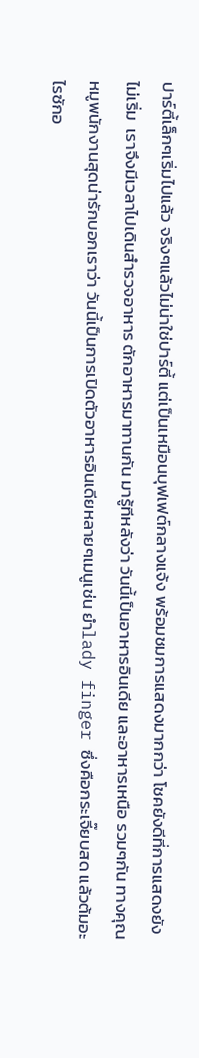ปาร์ตี้เล็กๆเริ่มไปแล้ว จริงๆแล้วไม่น่าใช่ปาร์ตี้ แต่เป็นเหมือนบุฟเฟต์กลางแจ้ง พร้อมชมการแสดงมากกว่า โชคยังดีที่การแสดงยังไม่เริ่ม  เราจึงมีเวลาไปเดินสำรวจอาหาร ตักอาหารมาทานกัน มารู้ทีหลังว่า วันนี้เป็นอาหารอินเดีย และอาหารเหนือ รวมๆกัน ทางคุณหมูพนักงานสุดน่ารักบอกเราว่า วันนี้เป็นการเปิดตัวอาหารอินเดียหลายๆเมนูเช่น ยำlady finger ซึ่งคือกระเจี๊ยบสด แล้วต้มอะไรซักอ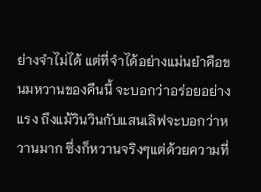ย่างจำไม่ได้ แต่ที่จำได้อย่างแม่นยำคือขนมหวานของคืนนี้ จะบอกว่าอร่อยอย่างแรง ถึงแม้วินวินกับแสนเลิฟจะบอกว่าหวานมาก ซึ่งก็หวานจริงๆแต่ด้วยความที่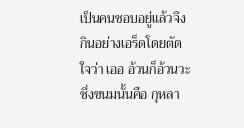เป็นคนชอบอยู่แล้วจึงกินอย่างเอร็ดโดยตัดใจว่า เออ อ้วนก็อ้วนวะ ซึ่งขนมนั้นคือ กุหลา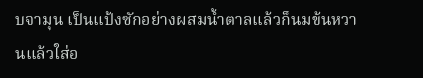บจามุน เป็นแป้งซักอย่างผสมน้ำตาลแล้วก็นมข้นหวานแล้วใส่อ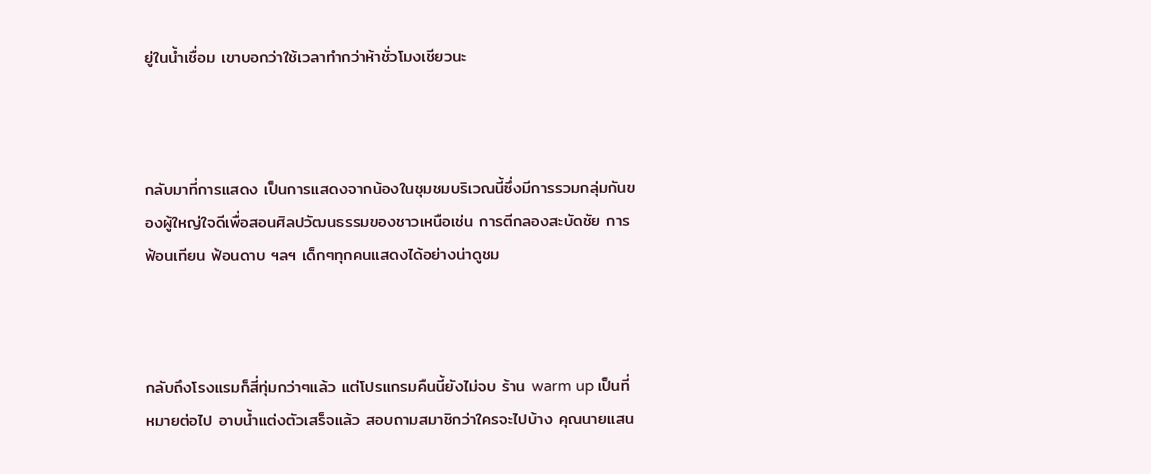ยู่ในน้ำเชื่อม เขาบอกว่าใช้เวลาทำกว่าห้าชั่วโมงเชียวนะ



กลับมาที่การแสดง เป็นการแสดงจากน้องในชุมชมบริเวณนี้ซึ่งมีการรวมกลุ่มกันของผู้ใหญ่ใจดีเพื่อสอนศิลปวัฒนธรรมของชาวเหนือเช่น การตีกลองสะบัดชัย การฟ้อนเทียน ฟ้อนดาบ ฯลฯ เด็กๆทุกคนแสดงได้อย่างน่าดูชม



กลับถึงโรงแรมก็สี่ทุ่มกว่าๆแล้ว แต่โปรแกรมคืนนี้ยังไม่จบ ร้าน warm up เป็นที่หมายต่อไป อาบน้ำแต่งตัวเสร็จแล้ว สอบถามสมาชิกว่าใครจะไปบ้าง คุณนายแสน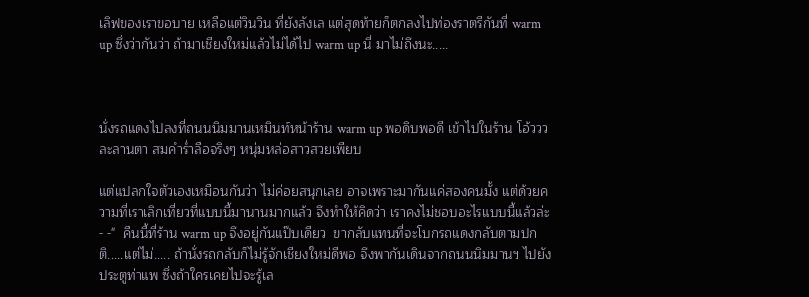เลิฟของเราขอบาย เหลือแต่วินวิน ที่ยังลังเล แต่สุดท้ายก็ตกลงไปท่องราตรีกันที่ warm up ซึ่งว่ากันว่า ถ้ามาเชียงใหม่แล้วไม่ได้ไป warm up นี่ มาไม่ถึงนะ.....



นั่งรถแดงไปลงที่ถนนนิมมานเหมินท์หน้าร้าน warm up พอดิบพอดี เข้าไปในร้าน โอ้ววว ละลานตา สมคำร่ำลือจริงๆ หนุ่มหล่อสาวสวยเพียบ

แต่แปลกใจตัวเองเหมือนกันว่า ไม่ค่อยสนุกเลย อาจเพราะมากันแค่สองคนมั้ง แต่ด้วยความที่เราเลิกเที่ยวที่แบบนี้มานานมากแล้ว จึงทำให้คิดว่า เราคงไม่ชอบอะไรแบบนี้แล้วล่ะ - -"  คืนนี้ที่ร้าน warm up จึงอยู่กันแป๊บเดียว  ขากลับแทนที่จะโบกรถแดงกลับตามปกติ.....แต่ไม่..... ถ้านั่งรถกลับก็ไม่รู้จักเชียงใหม่ดีพอ จึงพากันเดินจากถนนนิมมานฯ ไปยังประตูท่าแพ ซึ่งถ้าใครเคยไปจะรู้เล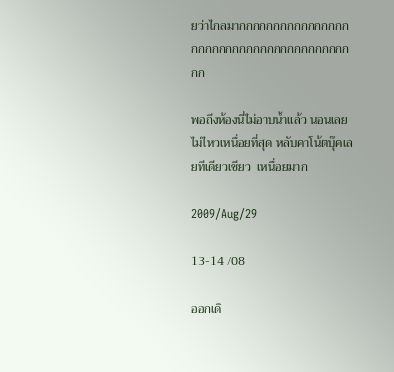ยว่าไกลมากกกกกกกกกกกกกกกกกกกกกกกกกกกกกกกกกกกกกกกกก

พอถึงห้องนี่ไม่อาบน้ำแล้ว นอนเลย ไม่ไหวเหนื่อยที่สุด หลับคาโน้ตบุ๊คเลยทีเดียวเชียว  เหนื่อยมาก

2009/Aug/29

13-14 /08

ออกเดิ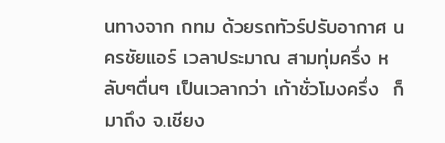นทางจาก กทม ด้วยรถทัวร์ปรับอากาศ นครชัยแอร์ เวลาประมาณ สามทุ่มครึ่ง หลับๆตื่นๆ เป็นเวลากว่า เก้าชั่วโมงครึ่ง  ก็มาถึง จ.เชียง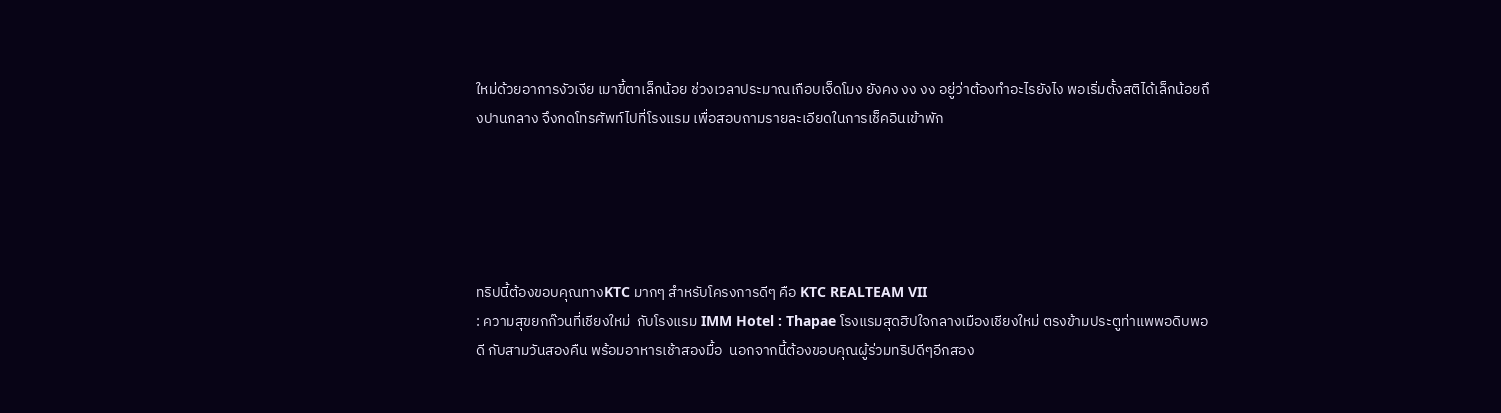ใหม่ด้วยอาการงัวเงีย เมาขี้ตาเล็กน้อย ช่วงเวลาประมาณเกือบเจ็ดโมง ยังคง งง งง อยู่ว่าต้องทำอะไรยังไง พอเริ่มตั้งสติได้เล็กน้อยถึงปานกลาง จึงกดโทรศัพท์ไปที่โรงแรม เพื่อสอบถามรายละเอียดในการเช็คอินเข้าพัก





ทริปนี้ต้องขอบคุณทางKTC มากๆ สำหรับโครงการดีๆ คือ KTC REALTEAM VII
: ความสุขยกก๊วนที่เชียงใหม่  กับโรงแรม IMM Hotel : Thapae โรงแรมสุดฮิปใจกลางเมืองเชียงใหม่ ตรงข้ามประตูท่าแพพอดิบพอดี กับสามวันสองคืน พร้อมอาหารเช้าสองมื้อ  นอกจากนี้ต้องขอบคุณผู้ร่วมทริปดีๆอีกสอง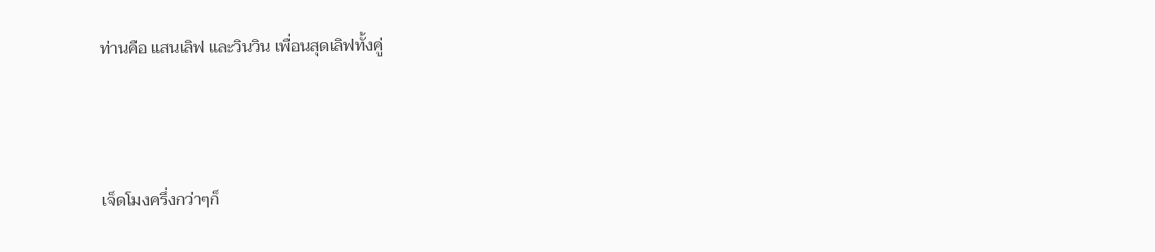ท่านคือ แสนเลิฟ และวินวิน เพื่อนสุดเลิฟทั้งคู่



เจ็ดโมงครึ่งกว่าๆก็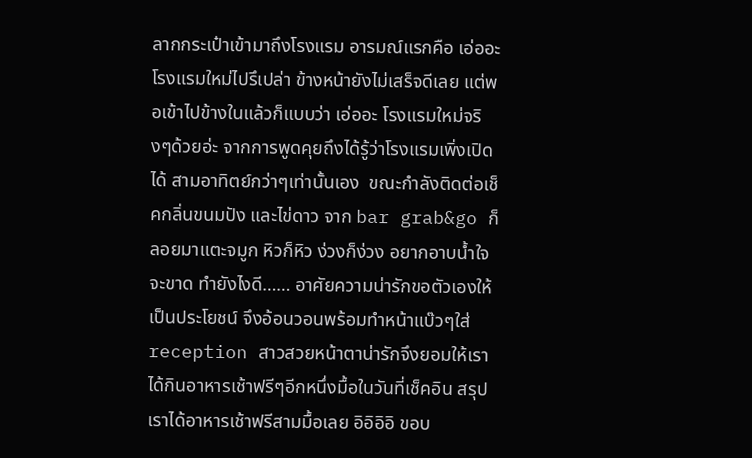ลากกระเป๋าเข้ามาถึงโรงแรม อารมณ์แรกคือ เอ่ออะ โรงแรมใหม่ไปรึเปล่า ข้างหน้ายังไม่เสร็จดีเลย แต่พอเข้าไปข้างในแล้วก็แบบว่า เอ่ออะ โรงแรมใหม่จริงๆด้วยอ่ะ จากการพูดคุยถึงได้รู้ว่าโรงแรมเพิ่งเปิดได้ สามอาทิตย์กว่าๆเท่านั้นเอง  ขณะกำลังติดต่อเช็คกลิ่นขนมปัง และไข่ดาว จาก bar grab&go ก็ลอยมาแตะจมูก หิวก็หิว ง่วงก็ง่วง อยากอาบน้ำใจจะขาด ทำยังไงดี…… อาศัยความน่ารักขอตัวเองให้เป็นประโยชน์ จึงอ้อนวอนพร้อมทำหน้าแบ๊วๆใส่ reception สาวสวยหน้าตาน่ารักจึงยอมให้เราได้กินอาหารเช้าฟรีๆอีกหนึ่งมื้อในวันที่เช็คอิน สรุปเราได้อาหารเช้าฟรีสามมื้อเลย อิอิอิอิ ขอบ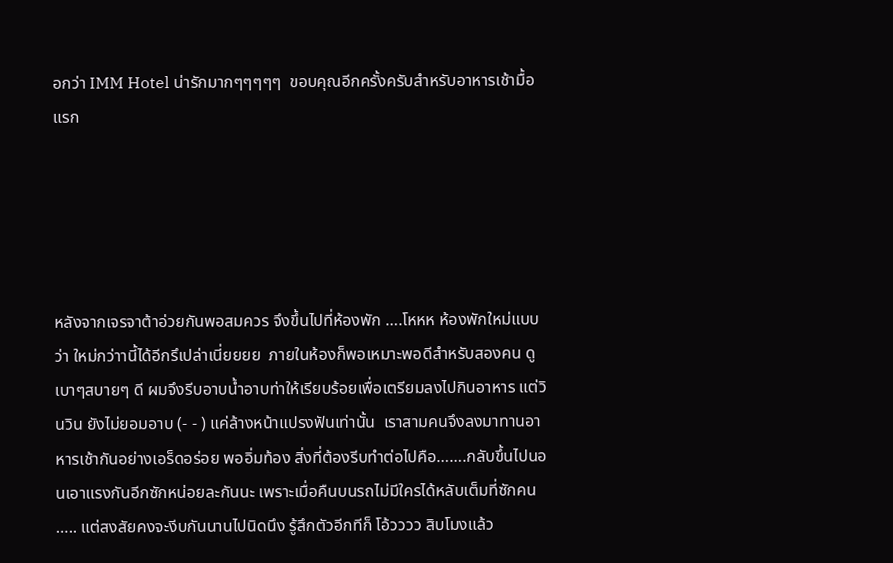อกว่า IMM Hotel น่ารักมากๆๆๆๆๆ  ขอบคุณอีกครั้งครับสำหรับอาหารเช้ามื้อแรก





หลังจากเจรจาต้าอ่วยกันพอสมควร จึงขึ้นไปที่ห้องพัก ….โหหห ห้องพักใหม่แบบว่า ใหม่กว่าานี้ได้อีกรึเปล่าเนี่ยยยย  ภายในห้องก็พอเหมาะพอดีสำหรับสองคน ดูเบาๆสบายๆ ดี ผมจึงรีบอาบน้ำอาบท่าให้เรียบร้อยเพื่อเตรียมลงไปกินอาหาร แต่วินวิน ยังไม่ยอมอาบ (- - ) แค่ล้างหน้าแปรงฟันเท่านั้น  เราสามคนจึงลงมาทานอาหารเช้ากันอย่างเอร็ดอร่อย พออิ่มท้อง สิ่งที่ต้องรีบทำต่อไปคือ…….กลับขึ้นไปนอนเอาแรงกันอีกซักหน่อยละกันนะ เพราะเมื่อคืนบนรถไม่มีใครได้หลับเต็มที่ซักคน ….. แต่สงสัยคงจะงีบกันนานไปนิดนึง รู้สึกตัวอีกทีก็ โอ้วววว สิบโมงแล้ว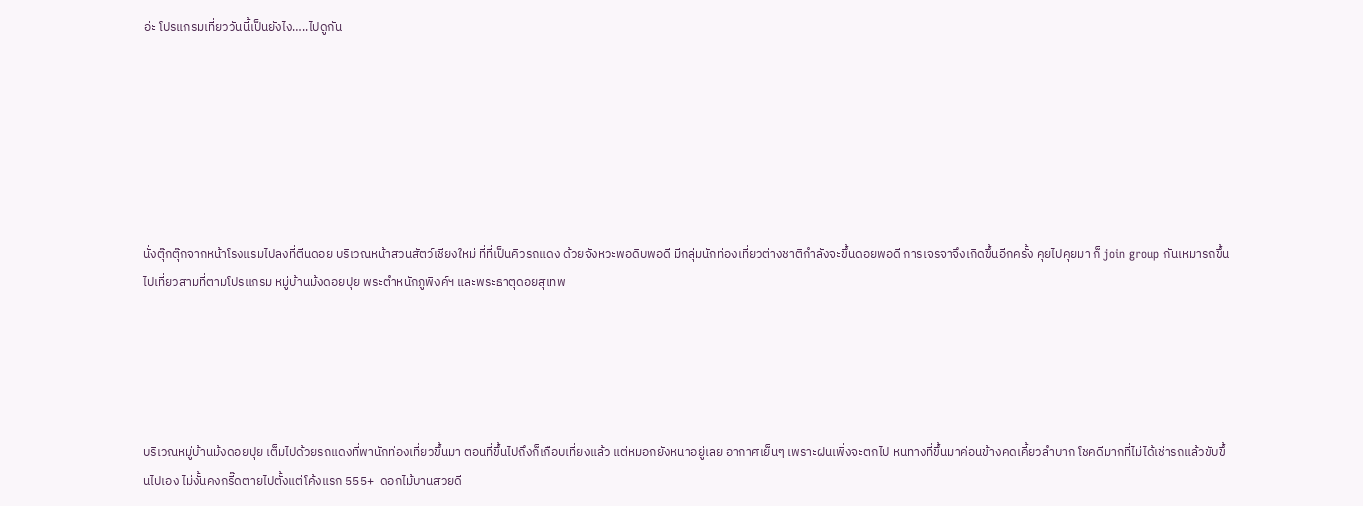อ่ะ โปรแกรมเที่ยววันนี้เป็นยังไง…..ไปดูกัน







นั่งตุ๊กตุ๊กจากหน้าโรงแรมไปลงที่ตีนดอย บริเวณหน้าสวนสัตว์เชียงใหม่ ที่ที่เป็นคิวรถแดง ด้วยจังหวะพอดิบพอดี มีกลุ่มนักท่องเที่ยวต่างชาติกำลังจะขึ้นดอยพอดี การเจรจาจึงเกิดขึ้นอีกครั้ง คุยไปคุยมา ก็ join group กันเหมารถขึ้นไปเที่ยวสามที่ตามโปรแกรม หมู่บ้านม้งดอยปุย พระตำหนักภูพิงค์ฯ และพระธาตุดอยสุเทพ





บริเวณหมู่บ้านม้งดอยปุย เต็มไปด้วยรถแดงที่พานักท่องเที่ยวขึ้นมา ตอนที่ขึ้นไปถึงก็เกือบเที่ยงแล้ว แต่หมอกยังหนาอยู่เลย อากาศเย็นๆ เพราะฝนเพิ่งจะตกไป หนทางที่ขึ้นมาค่อนข้างคดเคี้ยวลำบาก โชคดีมากที่ไม่ได้เช่ารถแล้วขับขึ้นไปเอง ไม่งั้นคงกรี๊ดตายไปตั้งแต่โค้งแรก 555+  ดอกไม้บานสวยดี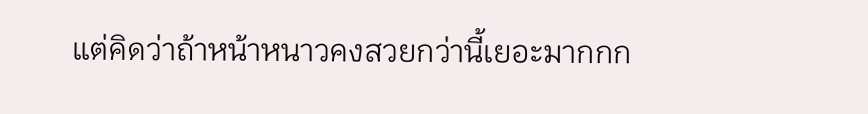แต่คิดว่าถ้าหน้าหนาวคงสวยกว่านี้เยอะมากกก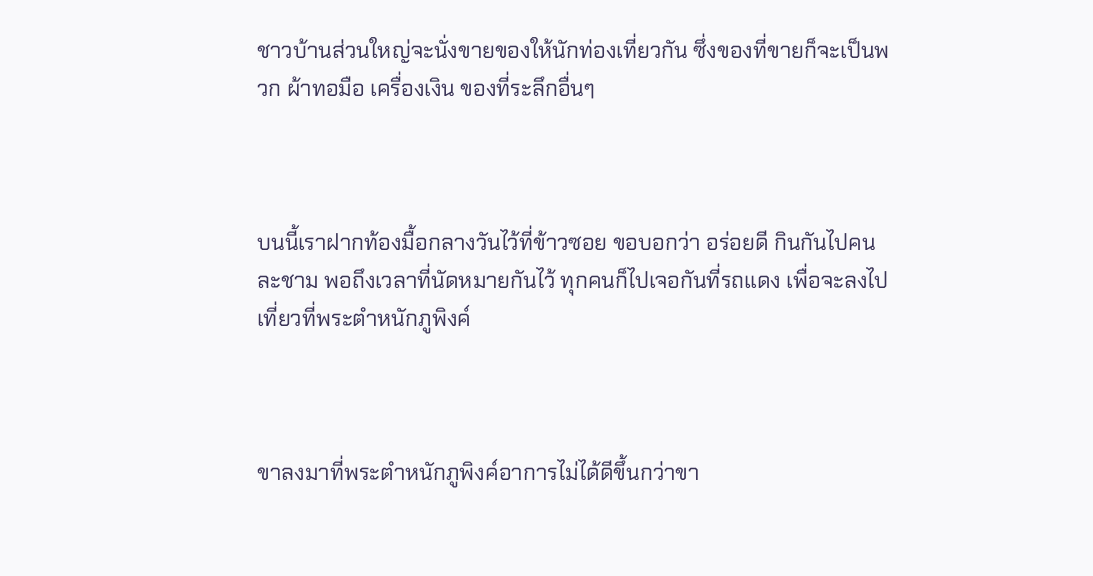ชาวบ้านส่วนใหญ่จะนั่งขายของให้นักท่องเที่ยวกัน ซึ่งของที่ขายก็จะเป็นพวก ผ้าทอมือ เครื่องเงิน ของที่ระลึกอื่นๆ



บนนี้เราฝากท้องมื้อกลางวันไว้ที่ข้าวซอย ขอบอกว่า อร่อยดี กินกันไปคนละชาม พอถึงเวลาที่นัดหมายกันไว้ ทุกคนก็ไปเจอกันที่รถแดง เพื่อจะลงไปเที่ยวที่พระตำหนักภูพิงค์



ขาลงมาที่พระตำหนักภูพิงค์อาการไม่ได้ดีขึ้นกว่าขา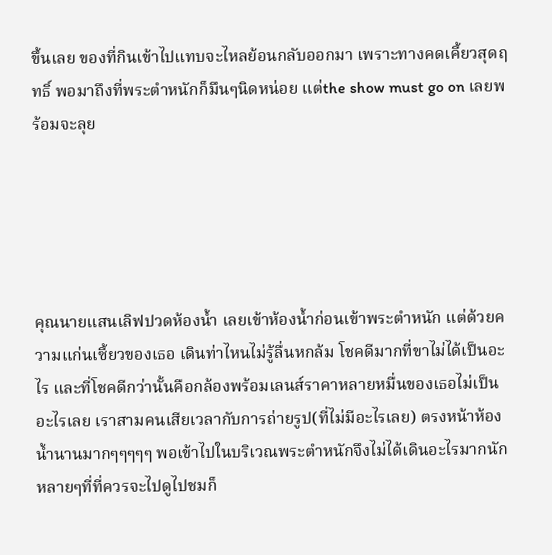ขึ้นเลย ของที่กินเข้าไปแทบจะไหลย้อนกลับออกมา เพราะทางคดเคี้ยวสุดฤทธิ์ พอมาถึงที่พระตำหนักก็มึนๆนิดหน่อย แต่the show must go on เลยพร้อมจะลุย





คุณนายแสนเลิฟปวดห้องน้ำ เลยเข้าห้องน้ำก่อนเข้าพระตำหนัก แต่ด้วยความแก่นเซี้ยวของเธอ เดินท่าไหนไม่รู้ลื่นหกล้ม โชคดีมากที่ขาไม่ได้เป็นอะไร และที่โชคดีกว่านั้นคือกล้องพร้อมเลนส์ราคาหลายหมื่นของเธอไม่เป็นอะไรเลย เราสามคนเสียเวลากับการถ่ายรูป(ที่ไม่มีอะไรเลย) ตรงหน้าห้องน้ำนานมากๆๆๆๆๆ พอเข้าไปในบริเวณพระตำหนักจึงไม่ได้เดินอะไรมากนัก หลายๆที่ที่ควรจะไปดูไปชมก็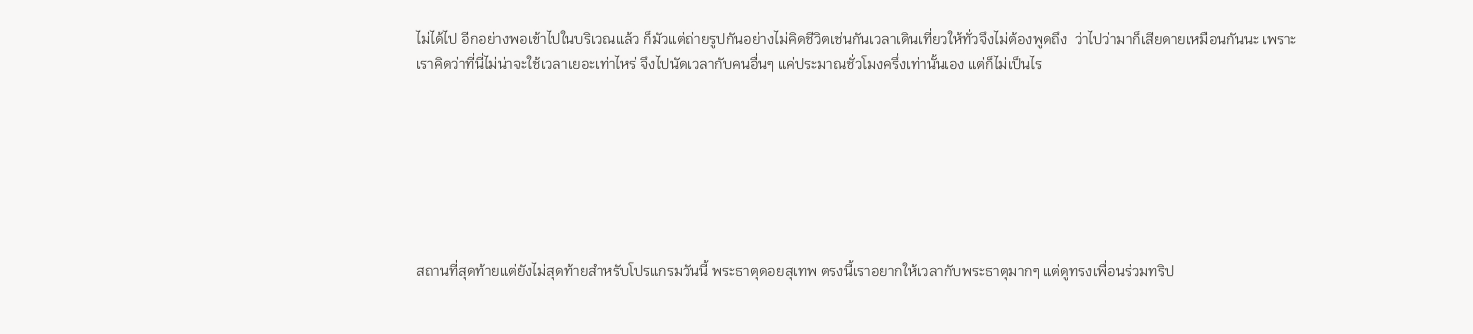ไม่ได้ไป อีกอย่างพอเข้าไปในบริเวณแล้ว ก็มัวแต่ถ่ายรูปกันอย่างไม่คิดชีวิตเช่นกันเวลาเดินเที่ยวให้ทั่วจึงไม่ต้องพูดถึง  ว่าไปว่ามาก็เสียดายเหมือนกันนะ เพราะเราคิดว่าที่นี่ไม่น่าจะใช้เวลาเยอะเท่าไหร่ จึงไปนัดเวลากับคนอื่นๆ แค่ประมาณชั่วโมงครึ่งเท่านั้นเอง แต่ก็ไม่เป็นไร







สถานที่สุดท้ายแต่ยังไม่สุดท้ายสำหรับโปรแกรมวันนี้ พระธาตุดอยสุเทพ ตรงนี้เราอยากให้เวลากับพระธาตุมากๆ แต่ดูทรงเพื่อนร่วมทริป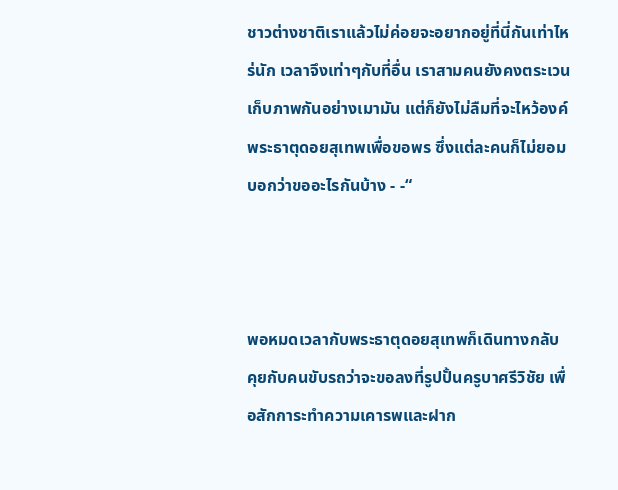ชาวต่างชาติเราแล้วไม่ค่อยจะอยากอยู่ที่นี่กันเท่าไหร่นัก เวลาจึงเท่าๆกับที่อื่น เราสามคนยังคงตระเวนเก็บภาพกันอย่างเมามัน แต่ก็ยังไม่ลืมที่จะไหว้องค์พระธาตุดอยสุเทพเพื่อขอพร ซึ่งแต่ละคนก็ไม่ยอมบอกว่าขออะไรกันบ้าง - -“



พอหมดเวลากับพระธาตุดอยสุเทพก็เดินทางกลับ คุยกับคนขับรถว่าจะขอลงที่รูปปั้นครูบาศรีวิชัย เพื่อสักการะทำความเคารพและฝาก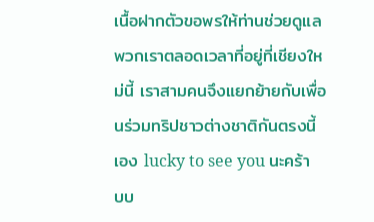เนื้อฝากตัวขอพรให้ท่านช่วยดูแลพวกเราตลอดเวลาที่อยู่ที่เชียงใหม่นี้ เราสามคนจึงแยกย้ายกับเพื่อนร่วมทริปชาวต่างชาติกันตรงนี้เอง lucky to see you นะคร้าบบ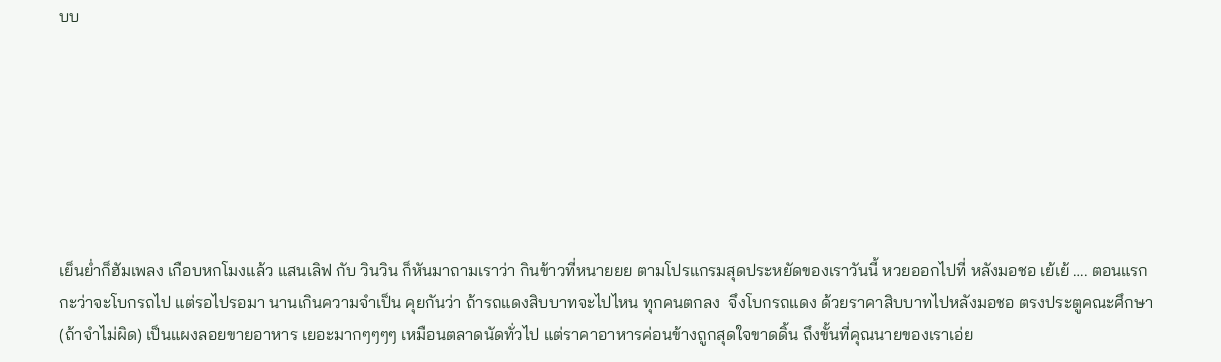บบ







เย็นย่ำก็ฮัมเพลง เกือบหกโมงแล้ว แสนเลิฟ กับ วินวิน ก็หันมาถามเราว่า กินข้าวที่หนายยย ตามโปรแกรมสุดประหยัดของเราวันนี้ หวยออกไปที่ หลังมอชอ เย้เย้ …. ตอนแรกกะว่าจะโบกรถไป แต่รอไปรอมา นานเกินความจำเป็น คุยกันว่า ถ้ารถแดงสิบบาทจะไปไหน ทุกคนตกลง  จึงโบกรถแดง ด้วยราคาสิบบาทไปหลังมอชอ ตรงประตูคณะศึกษา(ถ้าจำไม่ผิด) เป็นแผงลอยขายอาหาร เยอะมากๆๆๆๆ เหมือนตลาดนัดทั่วไป แต่ราคาอาหารค่อนข้างถูกสุดใจขาดดิ้น ถึงขั้นที่คุณนายของเราเอ่ย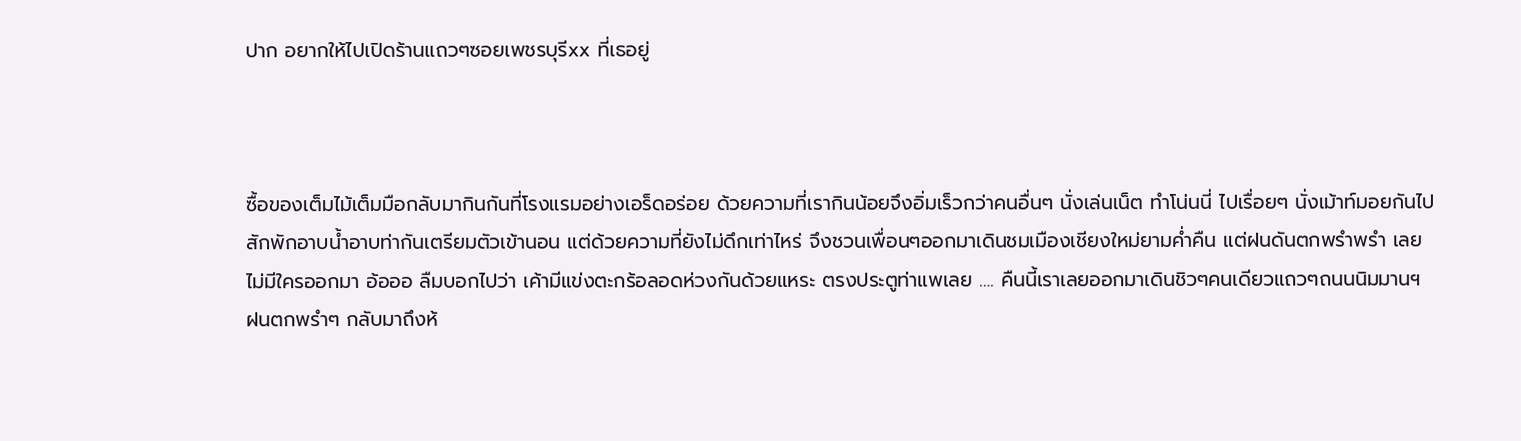ปาก อยากให้ไปเปิดร้านแถวๆซอยเพชรบุรีxx ที่เธอยู่



ซื้อของเต็มไม้เต็มมือกลับมากินกันที่โรงแรมอย่างเอร็ดอร่อย ด้วยความที่เรากินน้อยจึงอิ่มเร็วกว่าคนอื่นๆ นั่งเล่นเน็ต ทำโน่นนี่ ไปเรื่อยๆ นั่งเม้าท์มอยกันไปสักพักอาบน้ำอาบท่ากันเตรียมตัวเข้านอน แต่ด้วยความที่ยังไม่ดึกเท่าไหร่ จึงชวนเพื่อนๆออกมาเดินชมเมืองเชียงใหม่ยามค่ำคืน แต่ฝนดันตกพรำพรำ เลยไม่มีใครออกมา อ้อออ ลืมบอกไปว่า เค้ามีแข่งตะกร้อลอดห่วงกันด้วยแหระ ตรงประตูท่าแพเลย …. คืนนี้เราเลยออกมาเดินชิวๆคนเดียวแถวๆถนนนิมมานฯ ฝนตกพรำๆ กลับมาถึงห้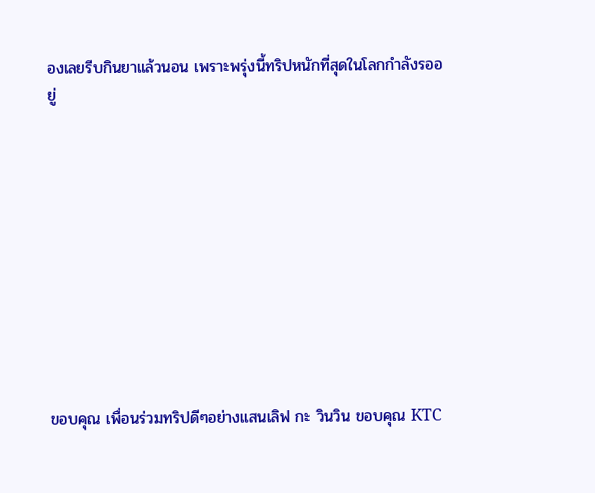องเลยรีบกินยาแล้วนอน เพราะพรุ่งนี้ทริปหนักที่สุดในโลกกำลังรออยู่











ขอบคุณ เพื่อนร่วมทริปดีๆอย่างแสนเลิฟ กะ วินวิน ขอบคุณ KTC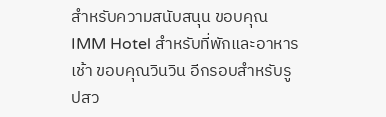สำหรับความสนับสนุน ขอบคุณ IMM Hotel สำหรับที่พักและอาหารเช้า ขอบคุณวินวิน อีกรอบสำหรับรูปสว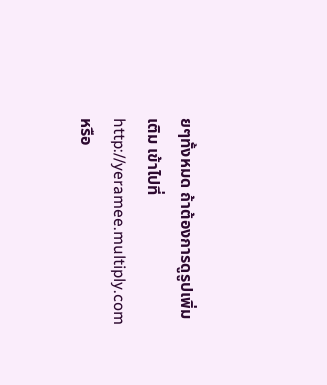ยๆทั้งหมด ถ้าต้องการดูรูปเพิ่มเติม เข้าไปที่ http://yeramee.multiply.com หรือ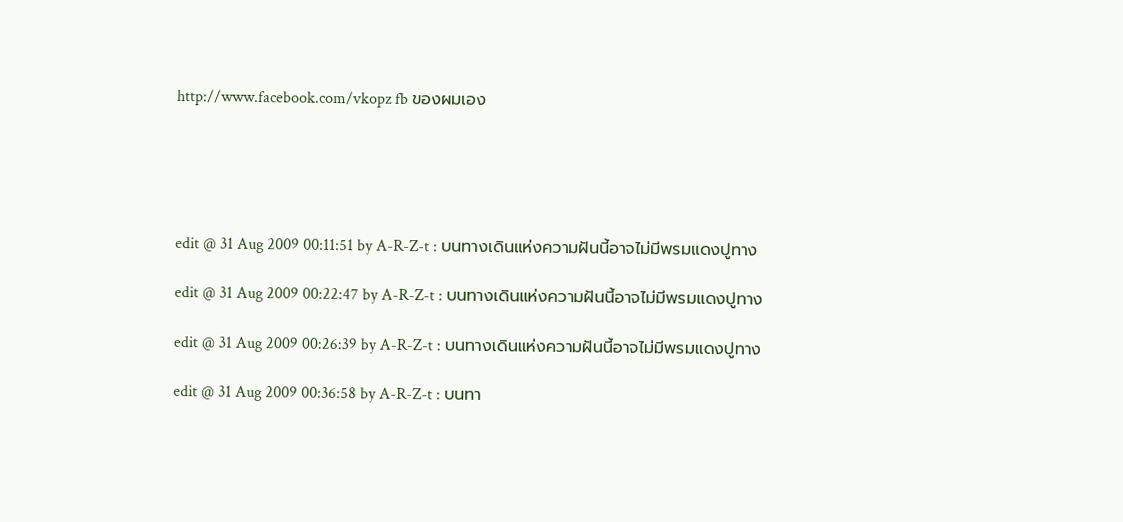http://www.facebook.com/vkopz fb ของผมเอง





edit @ 31 Aug 2009 00:11:51 by A-R-Z-t : บนทางเดินแห่งความฝันนี้อาจไม่มีพรมแดงปูทาง

edit @ 31 Aug 2009 00:22:47 by A-R-Z-t : บนทางเดินแห่งความฝันนี้อาจไม่มีพรมแดงปูทาง

edit @ 31 Aug 2009 00:26:39 by A-R-Z-t : บนทางเดินแห่งความฝันนี้อาจไม่มีพรมแดงปูทาง

edit @ 31 Aug 2009 00:36:58 by A-R-Z-t : บนทา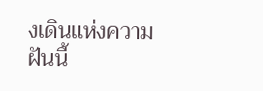งเดินแห่งความฝันนี้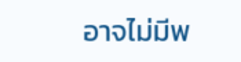อาจไม่มีพ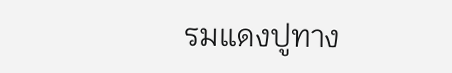รมแดงปูทาง